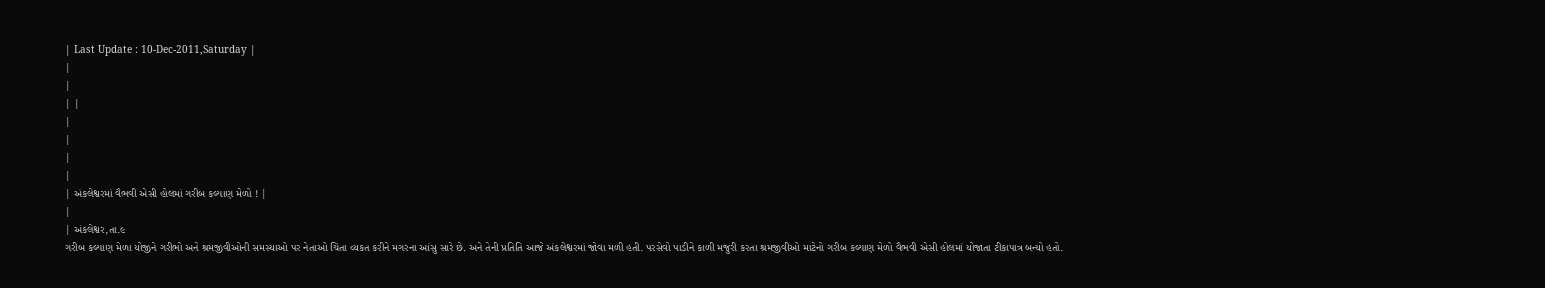| Last Update : 10-Dec-2011,Saturday |
|
|
| |
|
|
|
|
| અંકલેશ્વરમાં વૈભવી એસી હોલમાં ગરીબ કલ્યાણ મેળો ! |
|
| અંકલેશ્વર,તા.૯
ગરીબ કલ્યાણ મેળા યોજીને ગરીભો અને શ્રમજીવીઓની સમસ્યાઓ પર નેતાઓ ચિંતા વ્યકત કરીને મગરના આંસુ સારે છે. અને તેની પ્રતિતિ આજે અંકલેશ્વરમાં જોવા મળી હતી. પરસેવો પાડીને કાળી મજુરી કરતા શ્રમજીવીઓ માટેનો ગરીબ કલ્યાણ મેળો વૈભવી એસી હોલમાં યોજાતા ટીકાપાત્ર બન્યો હતો.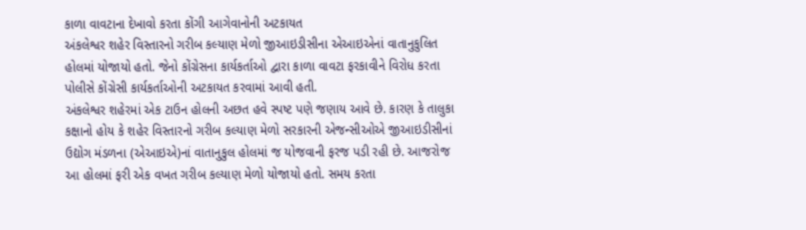કાળા વાવટાના દેખાવો કરતા કોંગી આગેવાનોની અટકાયત
અંકલેશ્વર શહેર વિસ્તારનો ગરીબ કલ્યાણ મેળો જીઆઇડીસીના એઆઇએનાં વાતાનુકુલિત હોલમાં યોજાયો હતો. જેનો કોંગ્રેસના કાર્યકર્તાઓ દ્વારા કાળા વાવટા ફરકાવીને વિરોધ કરતા પોલીસે કોંગ્રેસી કાર્યકર્તાઓની અટકાયત કરવામાં આવી હતી.
અંકલેશ્વર શહેરમાં એક ટાઉન હોલની અછત હવે સ્પષ્ટ પણે જણાય આવે છે. કારણ કે તાલુકા કક્ષાનો હોય કે શહેર વિસ્તારનો ગરીબ કલ્યાણ મેળો સરકારની એજન્સીઓએ જીઆઇડીસીનાં ઉદ્યોગ મંડળના (એઆઇએ)નાં વાતાનુકુલ હોલમાં જ યોજવાની ફરજ પડી રહી છે. આજરોજ આ હોલમાં ફરી એક વખત ગરીબ કલ્યાણ મેળો યોજાયો હતો. સમય કરતા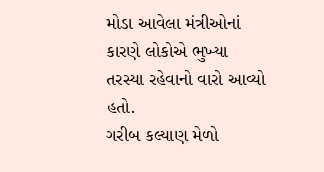મોડા આવેલા મંત્રીઓનાં કારણે લોકોએ ભુખ્યા તરસ્યા રહેવાનો વારો આવ્યો હતો.
ગરીબ કલ્યાણ મેળો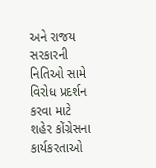અને રાજય સરકારની નિતિઓ સામે વિરોધ પ્રદર્શન કરવા માટે શહેર કોંગ્રેસના કાર્યકરતાઓ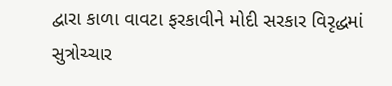દ્વારા કાળા વાવટા ફરકાવીને મોદી સરકાર વિરૃદ્ધમાં સુત્રોચ્ચાર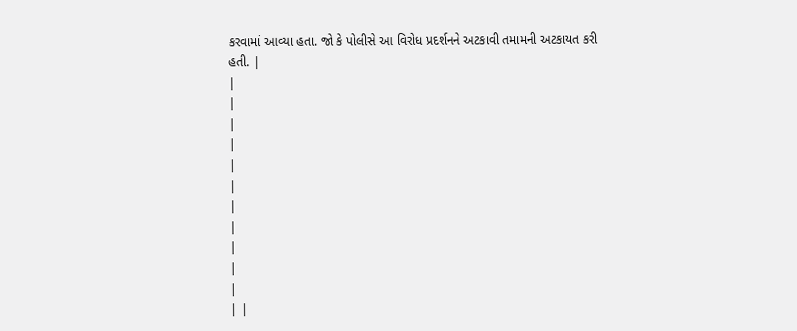કરવામાં આવ્યા હતા. જો કે પોલીસે આ વિરોધ પ્રદર્શનને અટકાવી તમામની અટકાયત કરી હતી. |
|
|
|
|
|
|
|
|
|
|
|
| |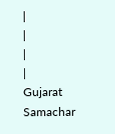|
|
|
|
Gujarat Samachar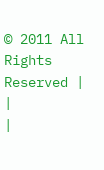© 2011 All Rights Reserved |
|
|